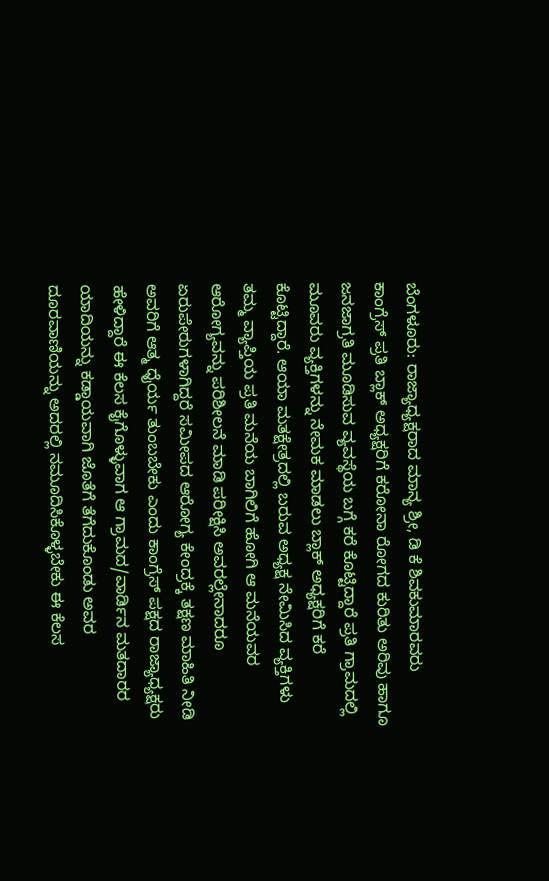ಬೆಂಗಳೂರು: ರಾಜ್ಯಾಧ್ಯಕ್ಷರಾದ ಮಾನ್ಯ ಶ್ರೀ, ಡಿ ಕೆ ಶಿವಕುಮಾರವರು ಕಾಂಗ್ರೆಸ್ ಪ್ರತಿ ಬ್ಲಾಕ್ ಅಧ್ಯಕ್ಷರಿಗೆ ಕರೋನಾ ರೋಗದ ಕುರಿತು ಅರಿವು ಹಾಗೂ ಜನಜಾಗ್ರತಿ ಮೂಡಿಸುವ ವ್ಯವಸ್ಥೆಯ ಬಗ್ಗೆ ಕರೆ ಕೊಟ್ಟಿದ್ದಾರೆ ಪ್ರತಿ ಗ್ರಾಮದಲ್ಲಿ ಮೂವರು ವ್ಯಕ್ತಿಗಳನ್ನು ನೇಮಕ ಮಾಡಲು ಬ್ಲಾಕ್ ಅಧ್ಯಕ್ಷರಿಗೆ ಕರೆ ಕೊಟ್ಟಿದ್ದಾರೆ. ಆಯಾ ಮತಕ್ಷೇತ್ರದಲ್ಲಿ ಬರುವ ಅಧ್ಯಕ್ಷ ನೇಮಿಸಿದ ವ್ಯಕ್ತಿಗಳು ತಮ್ಮ ವ್ಯಾಪ್ತಿಯ ಪ್ರತಿ ಮನೆಯ ಬಾಗಿಲಿಗೆ ಹೋಗಿ ಆ ಮನೆಯವರ ಆರೋಗ್ಯವನ್ನು ಪರಿಶೀಲನೆ ಮಾಡಿ ಪರೀಕ್ಷಿಸಿ ಅವರಲ್ಲೇನಾದರೂ ಏರುಪೇರುಗಳಾಗಿದ್ದರೆ ಸಮೀಪದ ಆರೋಗ್ಯ ಕೇಂದ್ರಕ್ಕೆ ತಕ್ಷಣ ಮಾಹಿತಿ ನೀಡಿ ಅವರಿಗೆ ಆತ್ಮ ಧೈರ್ಯ ತುಂಬಬೇಕು ಎಂದು ಕಾಂಗ್ರೆಸ್ ಪಕ್ಷದ ರಾಜ್ಯಾಧ್ಯಕ್ಷರು ಹೇಳಿದ್ದಾರೆ ಈ ಕೆಲಸ ಕೈಗೊಳ್ಳುವಾಗ ಆ ಗ್ರಾಮದ/ವಾರ್ಡಿನ ಮತದಾರರ ಯಾದಿಯನ್ನು ಕಡ್ಡಾಯವಾಗಿ ಜೊತೆಗೆ ತೆಗೆದುಕೊಂಡು ಅವರ ದೂರವಾಣಿಯನ್ನು ಅದರಲ್ಲಿ ನಮೂದಿಸಿಕೊಳ್ಳಬೇಕು ಈ ಕೆಲಸ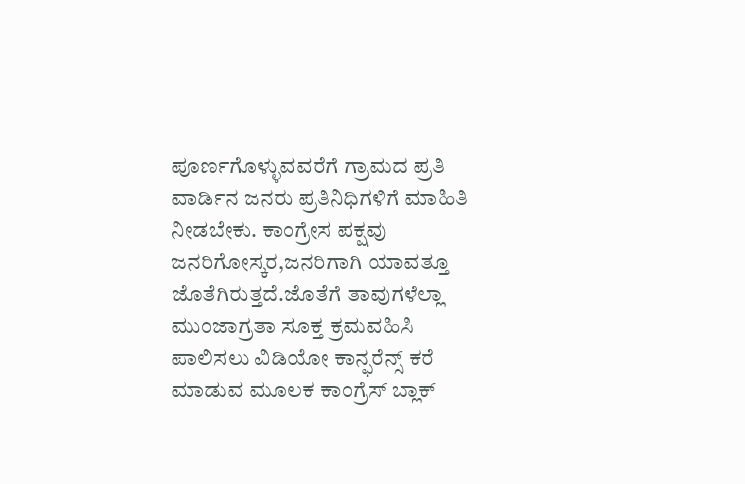ಪೂರ್ಣಗೊಳ್ಳುವವರೆಗೆ ಗ್ರಾಮದ ಪ್ರತಿ ವಾರ್ಡಿನ ಜನರು ಪ್ರತಿನಿಧಿಗಳಿಗೆ ಮಾಹಿತಿ ನೀಡಬೇಕು. ಕಾಂಗ್ರೇಸ ಪಕ್ಷವು ಜನರಿಗೋಸ್ಕರ,ಜನರಿಗಾಗಿ ಯಾವತ್ತೂ ಜೊತೆಗಿರುತ್ತದೆ.ಜೊತೆಗೆ ತಾವುಗಳೆಲ್ಲಾ ಮುಂಜಾಗ್ರತಾ ಸೂಕ್ತ ಕ್ರಮವಹಿಸಿ ಪಾಲಿಸಲು ವಿಡಿಯೋ ಕಾನ್ಫರೆನ್ಸ್ ಕರೆ ಮಾಡುವ ಮೂಲಕ ಕಾಂಗ್ರೆಸ್ ಬ್ಲಾಕ್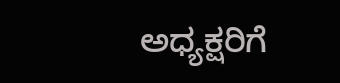ಅಧ್ಯಕ್ಷರಿಗೆ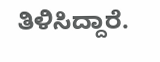ತಿಳಿಸಿದ್ದಾರೆ.